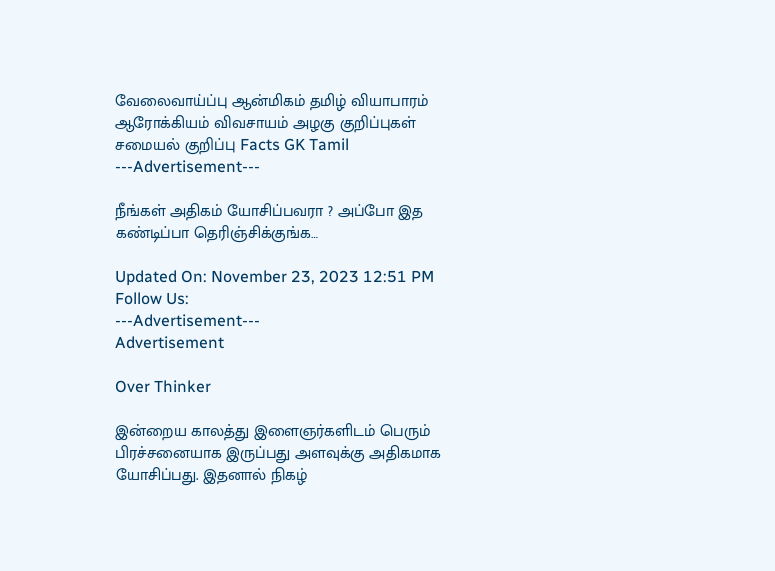வேலைவாய்ப்பு ஆன்மிகம் தமிழ் வியாபாரம் ஆரோக்கியம் விவசாயம் அழகு குறிப்புகள் சமையல் குறிப்பு Facts GK Tamil
---Advertisement---

நீங்கள் அதிகம் யோசிப்பவரா ? அப்போ இத கண்டிப்பா தெரிஞ்சிக்குங்க…

Updated On: November 23, 2023 12:51 PM
Follow Us:
---Advertisement---
Advertisement

Over Thinker

இன்றைய காலத்து இளைஞர்களிடம் பெரும் பிரச்சனையாக இருப்பது அளவுக்கு அதிகமாக யோசிப்பது. இதனால் நிகழ்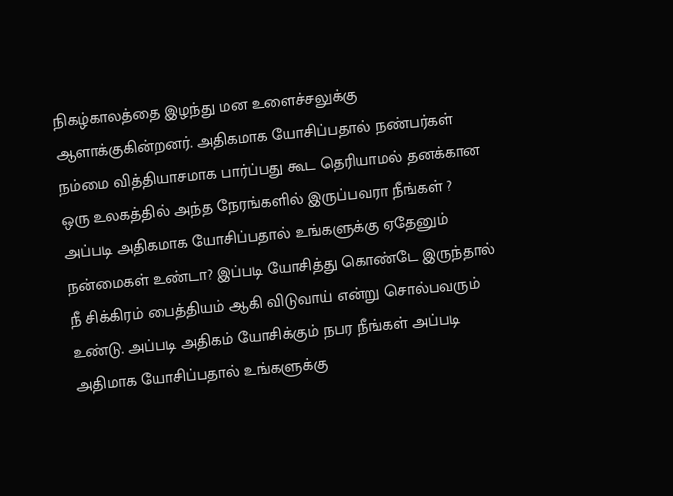நிகழ்காலத்தை இழந்து மன உளைச்சலுக்கு ஆளாக்குகின்றனர். அதிகமாக யோசிப்பதால் நண்பர்கள் நம்மை வித்தியாசமாக பார்ப்பது கூட தெரியாமல் தனக்கான ஒரு உலகத்தில் அந்த நேரங்களில் இருப்பவரா நீங்கள் ? அப்படி அதிகமாக யோசிப்பதால் உங்களுக்கு ஏதேனும் நன்மைகள் உண்டா? இப்படி யோசித்து கொண்டே இருந்தால் நீ சிக்கிரம் பைத்தியம் ஆகி விடுவாய் என்று சொல்பவரும் உண்டு. அப்படி அதிகம் யோசிக்கும் நபர நீங்கள் அப்படி அதிமாக யோசிப்பதால் உங்களுக்கு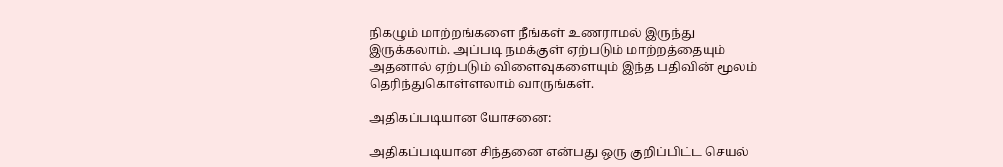நிகழும் மாற்றங்களை நீங்கள் உணராமல் இருந்து இருக்கலாம். அப்படி நமக்குள் ஏற்படும் மாற்றத்தையும் அதனால் ஏற்படும் விளைவுகளையும் இந்த பதிவின் மூலம் தெரிந்துகொள்ளலாம் வாருங்கள்.

அதிகப்படியான யோசனை:

அதிகப்படியான சிந்தனை என்பது ஒரு குறிப்பிட்ட செயல்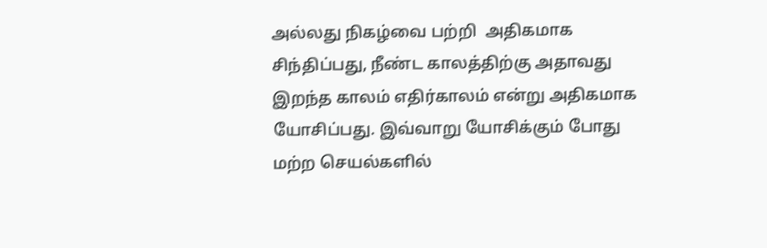அல்லது நிகழ்வை பற்றி  அதிகமாக சிந்திப்பது, நீண்ட காலத்திற்கு அதாவது இறந்த காலம் எதிர்காலம் என்று அதிகமாக யோசிப்பது. இவ்வாறு யோசிக்கும் போது மற்ற செயல்களில்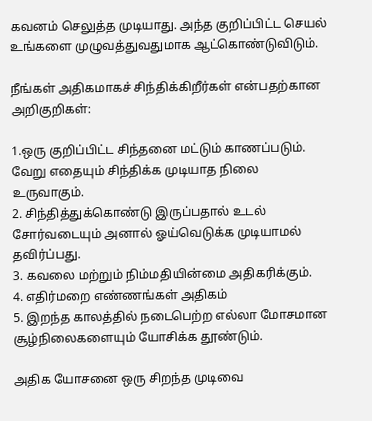கவனம் செலுத்த முடியாது. அந்த குறிப்பிட்ட செயல் உங்களை முழுவத்துவதுமாக ஆட்கொண்டுவிடும்.

நீங்கள் அதிகமாகச் சிந்திக்கிறீர்கள் என்பதற்கான அறிகுறிகள்:

1.ஒரு குறிப்பிட்ட சிந்தனை மட்டும் காணப்படும். வேறு எதையும் சிந்திக்க முடியாத நிலை  உருவாகும்.
2. சிந்தித்துக்கொண்டு இருப்பதால் உடல் சோர்வடையும் அனால் ஓய்வெடுக்க முடியாமல் தவிர்ப்பது.
3. கவலை மற்றும் நிம்மதியின்மை அதிகரிக்கும்.
4. எதிர்மறை எண்ணங்கள் அதிகம்
5. இறந்த காலத்தில் நடைபெற்ற எல்லா மோசமான சூழ்நிலைகளையும் யோசிக்க தூண்டும்.

அதிக யோசனை ஒரு சிறந்த முடிவை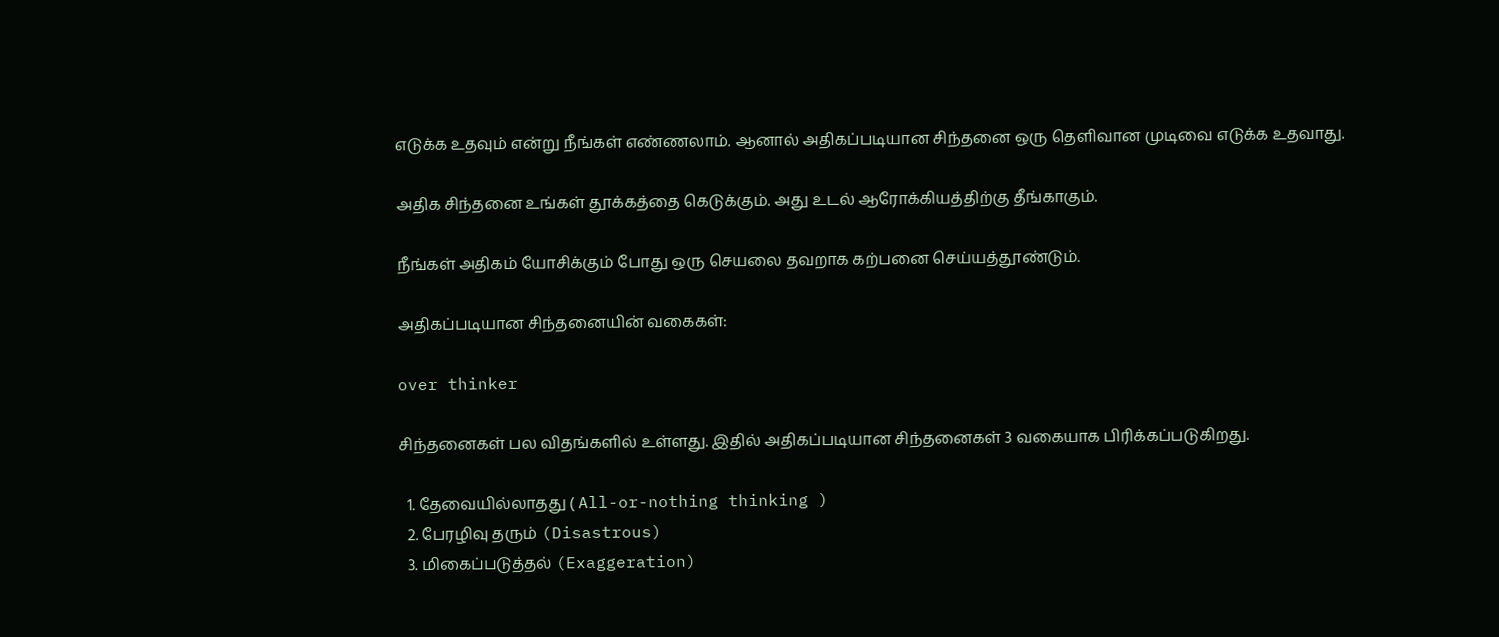எடுக்க உதவும் என்று நீங்கள் எண்ணலாம். ஆனால் அதிகப்படியான சிந்தனை ஒரு தெளிவான முடிவை எடுக்க உதவாது.

அதிக சிந்தனை உங்கள் தூக்கத்தை கெடுக்கும். அது உடல் ஆரோக்கியத்திற்கு தீங்காகும்.

நீங்கள் அதிகம் யோசிக்கும் போது ஒரு செயலை தவறாக கற்பனை செய்யத்தூண்டும்.

அதிகப்படியான சிந்தனையின் வகைகள்:

over thinker

சிந்தனைகள் பல விதங்களில் உள்ளது. இதில் அதிகப்படியான சிந்தனைகள் 3 வகையாக பிரிக்கப்படுகிறது.

  1. தேவையில்லாதது ( All-or-nothing thinking )
  2. பேரழிவு தரும் (Disastrous)
  3. மிகைப்படுத்தல் (Exaggeration)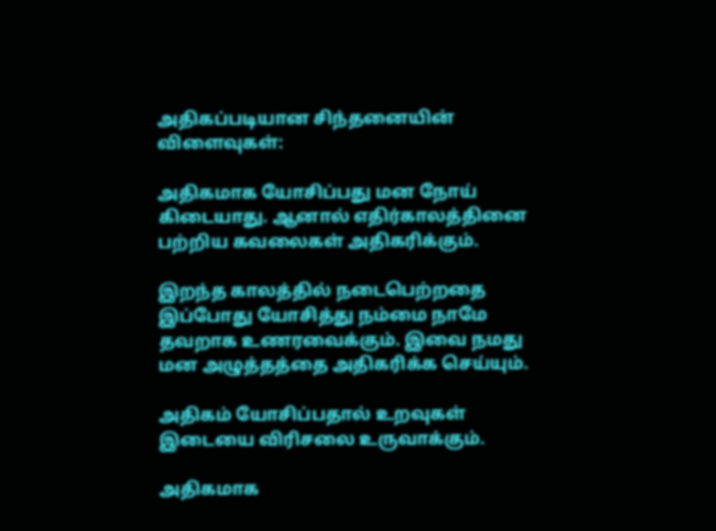அதிகப்படியான சிந்தனையின் விளைவுகள்:

அதிகமாக யோசிப்பது மன நோய் கிடையாது. ஆனால் எதிர்காலத்தினை பற்றிய கவலைகள் அதிகரிக்கும்.

இறந்த காலத்தில் நடைபெற்றதை இப்போது யோசித்து நம்மை நாமே தவறாக உணரவைக்கும். இவை நமது மன அழுத்தத்தை அதிகரிக்க செய்யும்.

அதிகம் யோசிப்பதால் உறவுகள் இடையை விரிசலை உருவாக்கும்.

அதிகமாக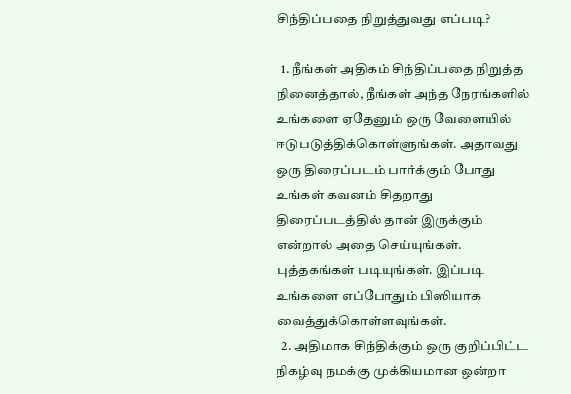சிந்திப்பதை நிறுத்துவது எப்படி?

  1. நீங்கள் அதிகம் சிந்திப்பதை நிறுத்த நினைத்தால், நீங்கள் அந்த நேரங்களில் உங்களை ஏதேனும் ஒரு வேளையில் ஈடுபடுத்திக்கொள்ளுங்கள். அதாவது ஒரு திரைப்படம் பார்க்கும் போது உங்கள் கவனம் சிதறாது திரைப்படத்தில் தான் இருக்கும் என்றால் அதை செய்யுங்கள். புத்தகங்கள் படியுங்கள். இப்படி உங்களை எப்போதும் பிஸியாக வைத்துக்கொள்ளவுங்கள்.
  2. அதிமாக சிந்திக்கும் ஒரு குறிப்பிட்ட நிகழ்வு நமக்கு முக்கியமான ஒன்றா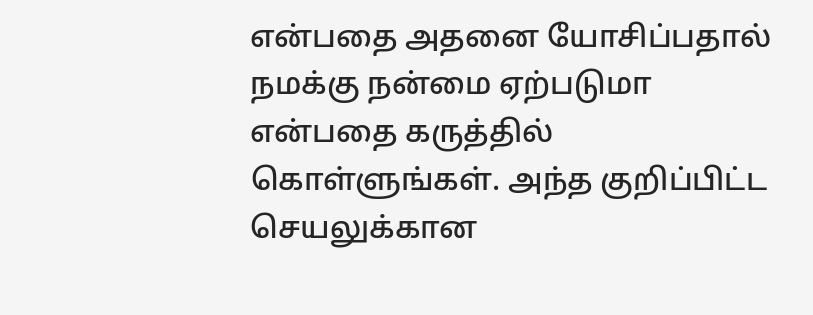என்பதை அதனை யோசிப்பதால் நமக்கு நன்மை ஏற்படுமா என்பதை கருத்தில் கொள்ளுங்கள். அந்த குறிப்பிட்ட செயலுக்கான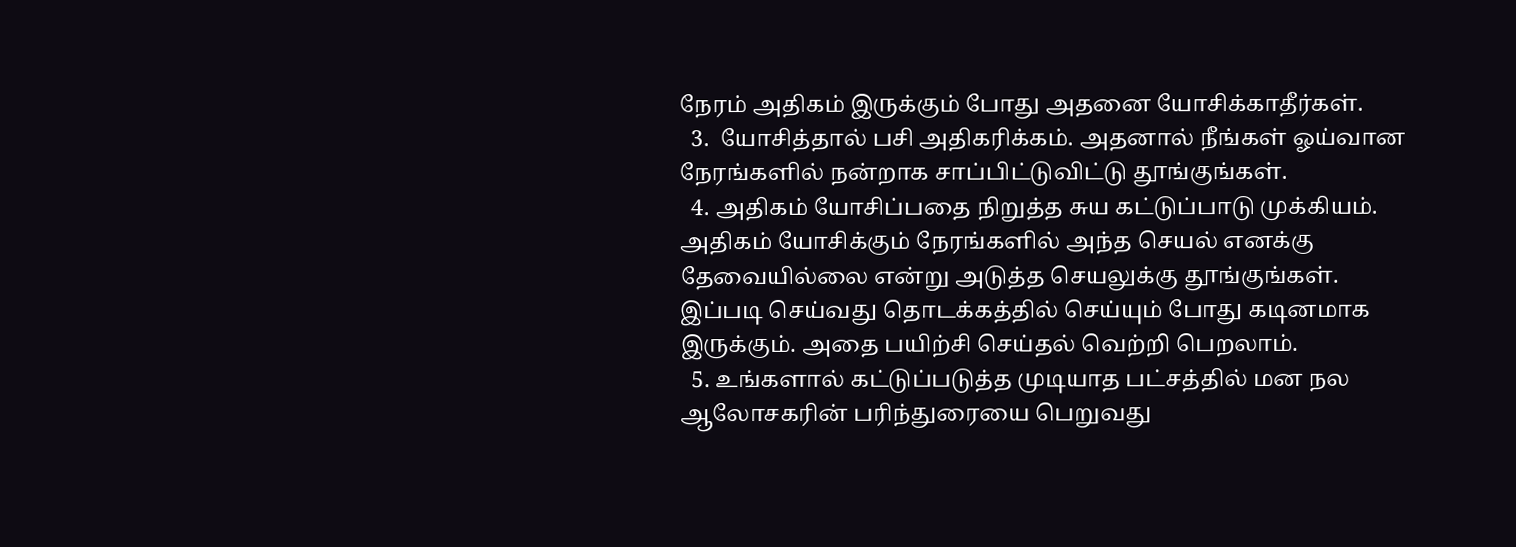நேரம் அதிகம் இருக்கும் போது அதனை யோசிக்காதீர்கள்.
  3.  யோசித்தால் பசி அதிகரிக்கம். அதனால் நீங்கள் ஓய்வான நேரங்களில் நன்றாக சாப்பிட்டுவிட்டு தூங்குங்கள்.
  4. அதிகம் யோசிப்பதை நிறுத்த சுய கட்டுப்பாடு முக்கியம். அதிகம் யோசிக்கும் நேரங்களில் அந்த செயல் எனக்கு தேவையில்லை என்று அடுத்த செயலுக்கு தூங்குங்கள். இப்படி செய்வது தொடக்கத்தில் செய்யும் போது கடினமாக இருக்கும். அதை பயிற்சி செய்தல் வெற்றி பெறலாம்.
  5. உங்களால் கட்டுப்படுத்த முடியாத பட்சத்தில் மன நல ஆலோசகரின் பரிந்துரையை பெறுவது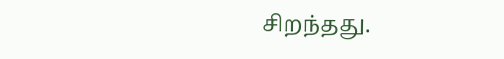சிறந்தது.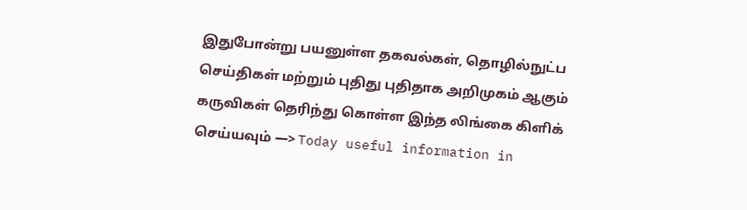இதுபோன்று பயனுள்ள தகவல்கள், தொழில்நுட்ப செய்திகள் மற்றும் புதிது புதிதாக அறிமுகம் ஆகும் கருவிகள் தெரிந்து கொள்ள இந்த லிங்கை கிளிக் செய்யவும் —> Today useful information in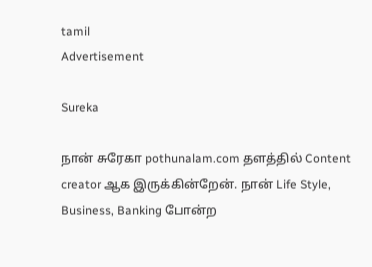tamil
Advertisement

Sureka

நான் சுரேகா pothunalam.com தளத்தில் Content creator ஆக இருக்கின்றேன். நான் Life Style, Business, Banking போன்ற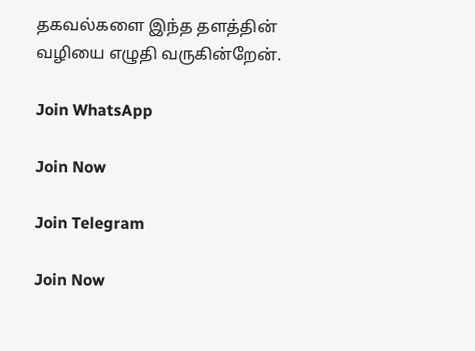தகவல்களை இந்த தளத்தின் வழியை எழுதி வருகின்றேன்.

Join WhatsApp

Join Now

Join Telegram

Join Now